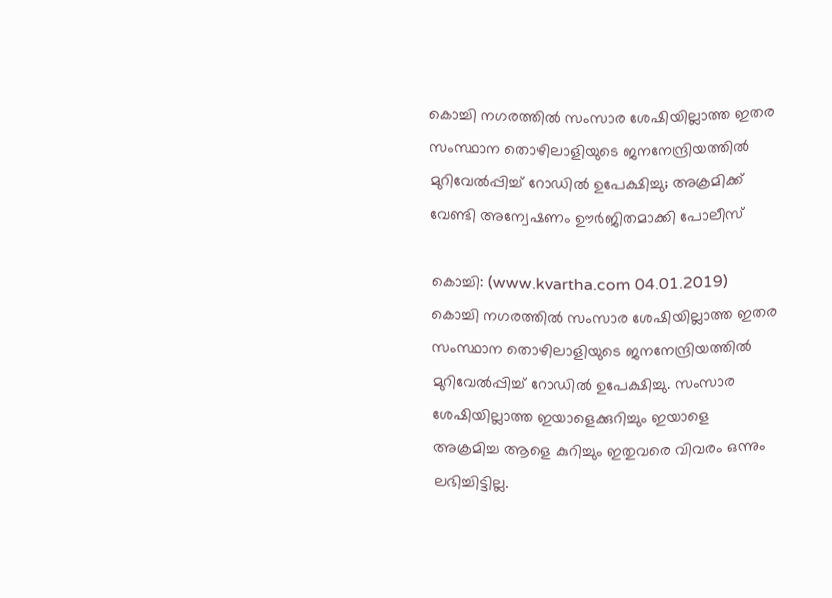കൊച്ചി നഗരത്തില്‍ സംസാര ശേഷിയില്ലാത്ത ഇതര സംസ്ഥാന തൊഴിലാളിയുടെ ജനനേന്ദ്രിയത്തില്‍ മുറിവേല്‍പ്പിച്ച് റോഡില്‍ ഉപേക്ഷിച്ചു; അക്രമിക്ക് വേണ്ടി അന്വേഷണം ഊര്‍ജിതമാക്കി പോലീസ്

കൊച്ചി: (www.kvartha.com 04.01.2019) കൊച്ചി നഗരത്തില്‍ സംസാര ശേഷിയില്ലാത്ത ഇതര സംസ്ഥാന തൊഴിലാളിയുടെ ജനനേന്ദ്രിയത്തില്‍ മുറിവേല്‍പ്പിച്ച് റോഡില്‍ ഉപേക്ഷിച്ചു. സംസാര ശേഷിയില്ലാത്ത ഇയാളെക്കുറിച്ചും ഇയാളെ അക്രമിച്ച ആളെ കുറിച്ചും ഇതുവരെ വിവരം ഒന്നും ലഭിച്ചിട്ടില്ല.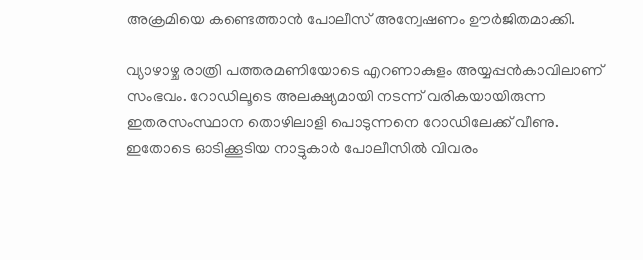അക്രമിയെ കണ്ടെത്താന്‍ പോലീസ് അന്വേഷണം ഊര്‍ജിതമാക്കി.

വ്യാഴാഴ്ച രാത്രി പത്തരമണിയോടെ എറണാകുളം അയ്യപ്പന്‍കാവിലാണ് സംഭവം. റോഡിലൂടെ അലക്ഷ്യമായി നടന്ന് വരികയായിരുന്ന ഇതരസംസ്ഥാന തൊഴിലാളി പൊടുന്നനെ റോഡിലേക്ക് വീണു. ഇതോടെ ഓടിക്കൂടിയ നാട്ടുകാര്‍ പോലീസില്‍ വിവരം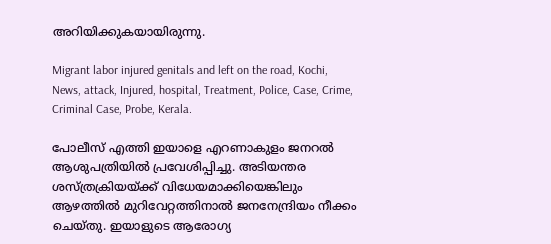അറിയിക്കുകയായിരുന്നു.

Migrant labor injured genitals and left on the road, Kochi, News, attack, Injured, hospital, Treatment, Police, Case, Crime, Criminal Case, Probe, Kerala.

പോലീസ് എത്തി ഇയാളെ എറണാകുളം ജനറല്‍ ആശുപത്രിയില്‍ പ്രവേശിപ്പിച്ചു. അടിയന്തര ശസ്ത്രക്രിയയ്ക്ക് വിധേയമാക്കിയെങ്കിലും ആഴത്തില്‍ മുറിവേറ്റത്തിനാല്‍ ജനനേന്ദ്രിയം നീക്കം ചെയ്തു. ഇയാളുടെ ആരോഗ്യ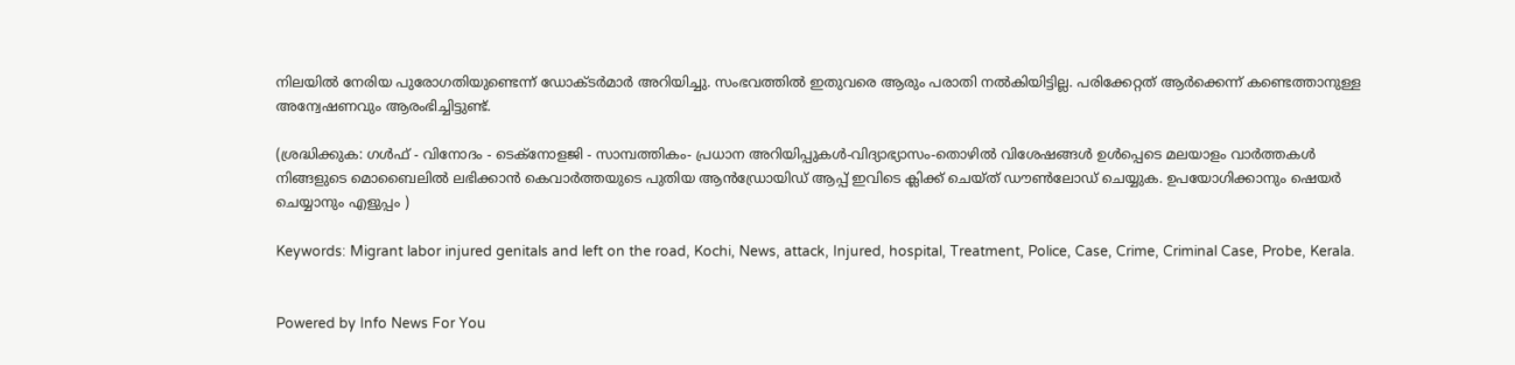നിലയില്‍ നേരിയ പുരോഗതിയുണ്ടെന്ന് ഡോക്ടര്‍മാര്‍ അറിയിച്ചു. സംഭവത്തില്‍ ഇതുവരെ ആരും പരാതി നല്‍കിയിട്ടില്ല. പരിക്കേറ്റത് ആര്‍ക്കെന്ന് കണ്ടെത്താനുള്ള അന്വേഷണവും ആരംഭിച്ചിട്ടുണ്ട്.

(ശ്രദ്ധിക്കുക: ഗൾഫ് - വിനോദം - ടെക്നോളജി - സാമ്പത്തികം- പ്രധാന അറിയിപ്പുകൾ-വിദ്യാഭ്യാസം-തൊഴിൽ വിശേഷങ്ങൾ ഉൾപ്പെടെ മലയാളം വാർത്തകൾ നിങ്ങളുടെ മൊബൈലിൽ ലഭിക്കാൻ കെവാർത്തയുടെ പുതിയ ആൻഡ്രോയിഡ് ആപ്പ് ഇവിടെ ക്ലിക്ക് ചെയ്ത് ഡൗൺലോഡ് ചെയ്യുക. ഉപയോഗിക്കാനും ഷെയർ ചെയ്യാനും എളുപ്പം )

Keywords: Migrant labor injured genitals and left on the road, Kochi, News, attack, Injured, hospital, Treatment, Police, Case, Crime, Criminal Case, Probe, Kerala.


Powered by Info News For You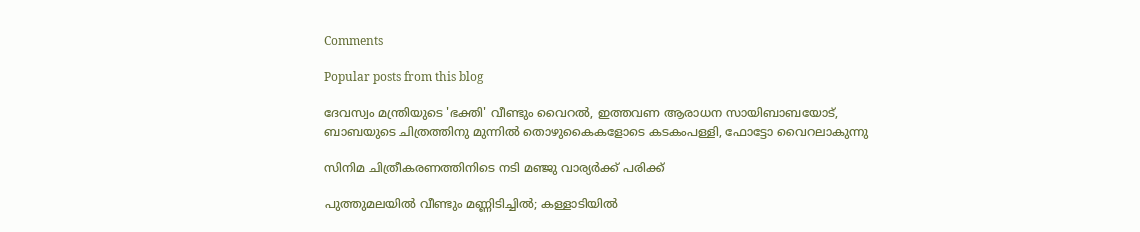Comments

Popular posts from this blog

ദേവസ്വം മന്ത്രിയുടെ 'ഭക്തി' വീണ്ടും വൈറല്‍, ഇത്തവണ ആരാധന സായിബാബയോട്, ബാബയുടെ ചിത്രത്തിനു മുന്നില്‍ തൊഴുകൈകളോടെ കടകംപള്ളി, ഫോട്ടോ വൈറലാകുന്നു

സിനിമ ചിത്രീകരണത്തിനിടെ നടി മഞ്ജു വാര്യര്‍ക്ക് പരിക്ക്

പുത്തുമലയില്‍ വീണ്ടും മണ്ണിടിച്ചില്‍; കള്ളാടിയില്‍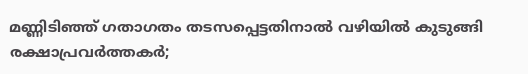മണ്ണിടിഞ്ഞ് ഗതാഗതം തടസപ്പെട്ടതിനാല്‍ വഴിയില്‍ കുടുങ്ങി രക്ഷാപ്രവര്‍ത്തകര്‍;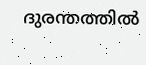ദുരന്തത്തില്‍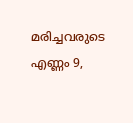മരിച്ചവരുടെ എണ്ണം 9,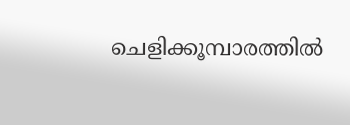ചെളിക്കൂമ്പാരത്തില്‍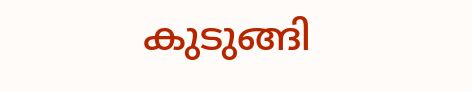കുടുങ്ങി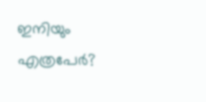ഇനിയും എത്രപേര്‍?